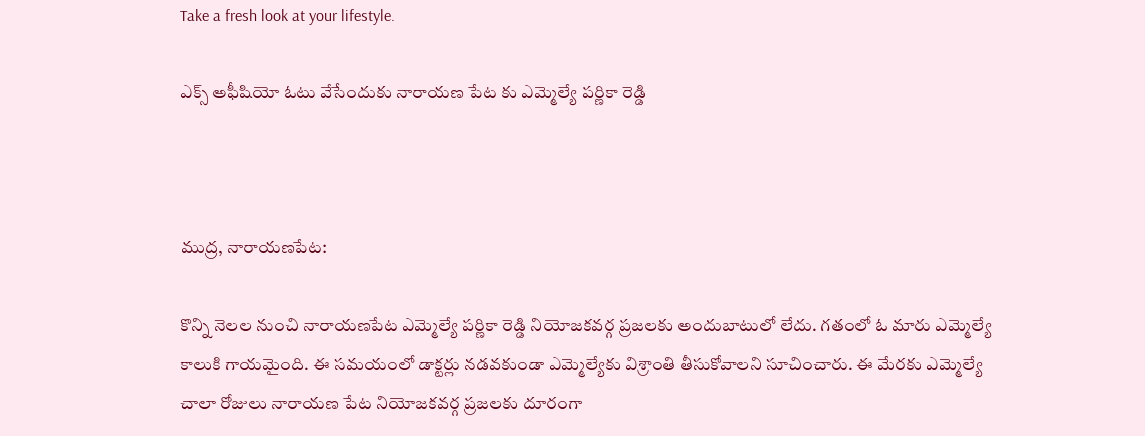Take a fresh look at your lifestyle.

ఎక్స్ అఫీషియో ఓటు వేసేందుకు నారాయణ పేట కు ఎమ్మెల్యే పర్ణికా రెడ్డి



ముద్ర, నారాయణపేట:

కొన్ని నెలల నుంచి నారాయణపేట ఎమ్మెల్యే పర్ణికా రెడ్డి నియోజకవర్గ ప్రజలకు అందుబాటులో లేదు. గతంలో ఓ మారు ఎమ్మెల్యే కాలుకి గాయమైంది. ఈ సమయంలో డాక్టర్లు నడవకుండా ఎమ్మెల్యేకు విశ్రాంతి తీసుకోవాలని సూచించారు. ఈ మేరకు ఎమ్మెల్యే చాలా రోజులు నారాయణ పేట నియోజకవర్గ ప్రజలకు దూరంగా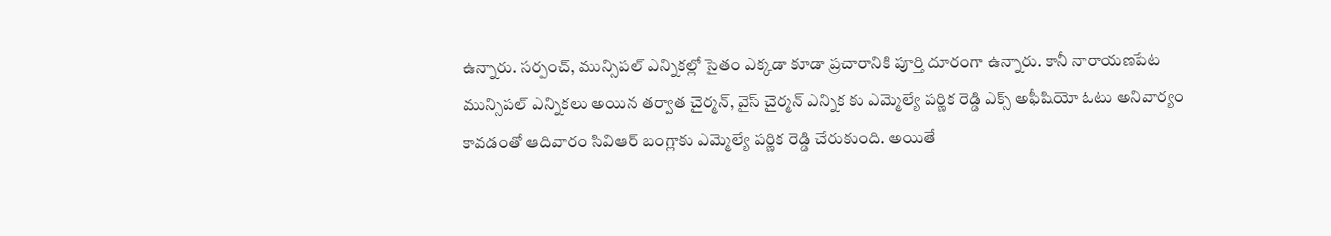ఉన్నారు. సర్పంచ్, మున్సిపల్ ఎన్నికల్లో సైతం ఎక్కడా కూడా ప్రచారానికి పూర్తి దూరంగా ఉన్నారు. కానీ నారాయణపేట మున్సిపల్ ఎన్నికలు అయిన తర్వాత చైర్మన్, వైస్ చైర్మన్ ఎన్నిక కు ఎమ్మెల్యే పర్ణిక రెడ్డి ఎక్స్ అఫీషియో ఓటు అనివార్యం కావడంతో ఆదివారం సివిఆర్ బంగ్లాకు ఎమ్మెల్యే పర్ణిక రెడ్డి చేరుకుంది. అయితే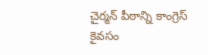చైర్మన్ పీఠాన్ని కాంగ్రెస్ కైవసం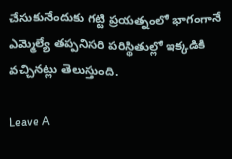చేసుకునేందుకు గట్టి ప్రయత్నంలో భాగంగానే ఎమ్మెల్యే తప్పనిసరి పరిస్థితుల్లో ఇక్కడికి వచ్చినట్లు తెలుస్తుంది.

Leave A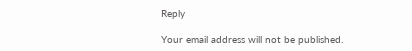Reply

Your email address will not be published.